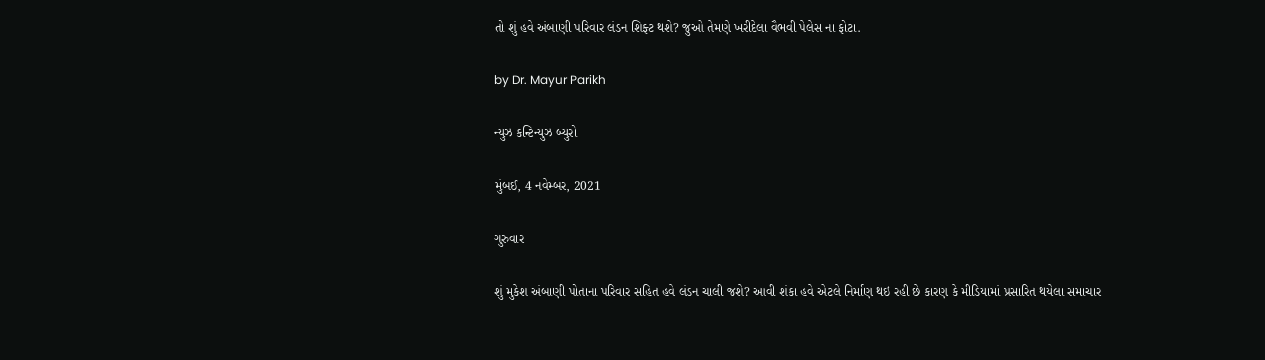તો શું હવે અંબાણી પરિવાર લંડન શિફ્ટ થશે? જુઓ તેમણે ખરીદેલા વૈભવી પેલેસ ના ફોટા.

by Dr. Mayur Parikh

ન્યુઝ કન્ટિન્યુઝ બ્યુરો

મુંબઈ, 4 નવેમ્બર, 2021

ગુરુવાર

શું મુકેશ અંબાણી પોતાના પરિવાર સહિત હવે લંડન ચાલી જશે? આવી શંકા હવે એટલે નિર્માણ થઇ રહી છે કારણ કે મીડિયામાં પ્રસારિત થયેલા સમાચાર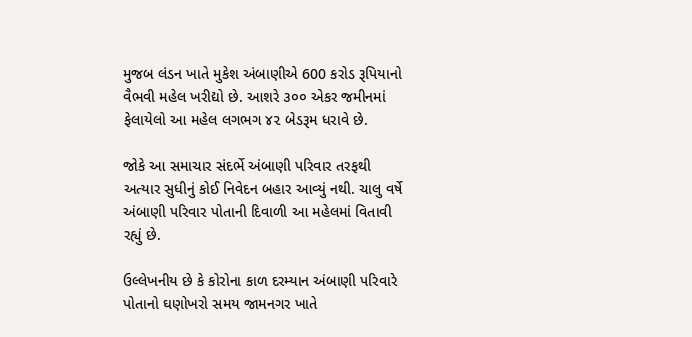મુજબ લંડન ખાતે મુકેશ અંબાણીએ 600 કરોડ રૂપિયાનો વૈભવી મહેલ ખરીદ્યો છે. આશરે ૩૦૦ એકર જમીનમાં ફેલાયેલો આ મહેલ લગભગ ૪૨ બેડરૂમ ધરાવે છે.

જોકે આ સમાચાર સંદર્ભે અંબાણી પરિવાર તરફથી અત્યાર સુધીનું કોઈ નિવેદન બહાર આવ્યું નથી. ચાલુ વર્ષે અંબાણી પરિવાર પોતાની દિવાળી આ મહેલમાં વિતાવી રહ્યું છે.

ઉલ્લેખનીય છે કે કોરોના કાળ દરમ્યાન અંબાણી પરિવારે પોતાનો ઘણોખરો સમય જામનગર ખાતે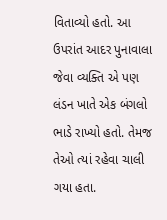વિતાવ્યો હતો. આ ઉપરાંત આદર પુનાવાલા જેવા વ્યક્તિ એ પણ લંડન ખાતે એક બંગલો ભાડે રાખ્યો હતો. તેમજ તેઓ ત્યાં રહેવા ચાલી ગયા હતા.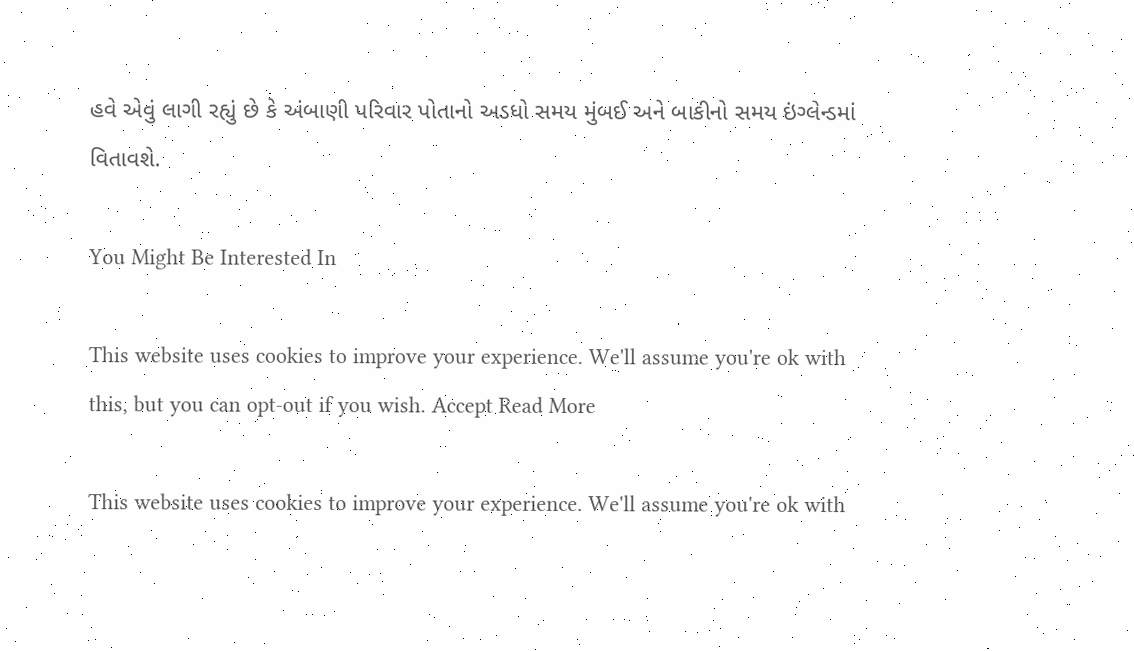હવે એવું લાગી રહ્યું છે કે અંબાણી પરિવાર પોતાનો અડધો સમય મુંબઈ અને બાકીનો સમય ઇંગ્લેન્ડમાં વિતાવશે.

You Might Be Interested In

This website uses cookies to improve your experience. We'll assume you're ok with this, but you can opt-out if you wish. Accept Read More

This website uses cookies to improve your experience. We'll assume you're ok with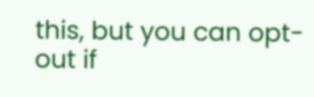this, but you can opt-out if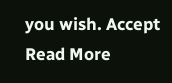you wish. Accept Read More